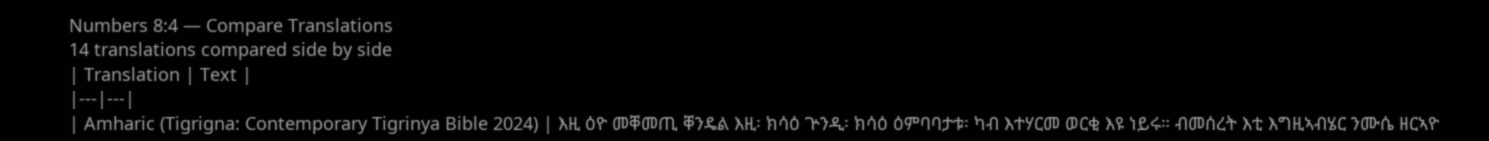Numbers 8:4 — Compare Translations
14 translations compared side by side
| Translation | Text |
|---|---|
| Amharic (Tigrigna: Contemporary Tigrinya Bible 2024) | እዚ ዕዮ መቐመጢ ቐንዴል እዚ፡ ክሳዕ ጕንዲ፡ ክሳዕ ዕምባባታቱ፡ ካብ እተሃርመ ወርቂ እዩ ነይሩ። ብመሰረት እቲ እግዚኣብሄር ንሙሴ ዘርኣዮ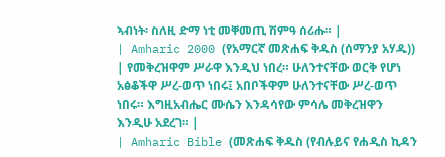ኣብነት፡ ስለዚ ድማ ነቲ መቐመጢ ሽምዓ ሰሪሑ። |
| Amharic 2000 (የአማርኛ መጽሐፍ ቅዱስ (ሰማንያ አሃዱ)) | የመቅረዝዋም ሥራዋ እንዲህ ነበረ። ሁለንተናቸው ወርቅ የሆነ አፅቆችዋ ሥረ-ወጥ ነበሩ፤ አበቦችዋም ሁለንተናቸው ሥረ-ወጥ ነበሩ። እግዚአብሔር ሙሴን እንዳሳየው ምሳሌ መቅረዝዋን እንዲሁ አደረገ። |
| Amharic Bible (መጽሐፍ ቅዱስ (የብሉይና የሐዲስ ኪዳን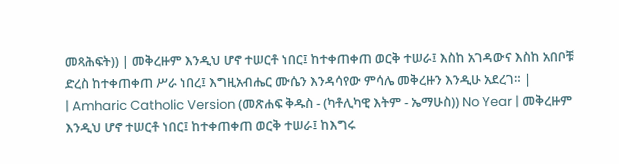መጻሕፍት)) | መቅረዙም እንዲህ ሆኖ ተሠርቶ ነበር፤ ከተቀጠቀጠ ወርቅ ተሠራ፤ እስከ አገዳውና እስከ አበቦቹ ድረስ ከተቀጠቀጠ ሥራ ነበረ፤ እግዚአብሔር ሙሴን እንዳሳየው ምሳሌ መቅረዙን እንዲሁ አደረገ። |
| Amharic Catholic Version (መጽሐፍ ቅዱስ - (ካቶሊካዊ እትም - ኤማሁስ)) No Year | መቅረዙም እንዲህ ሆኖ ተሠርቶ ነበር፤ ከተቀጠቀጠ ወርቅ ተሠራ፤ ከእግሩ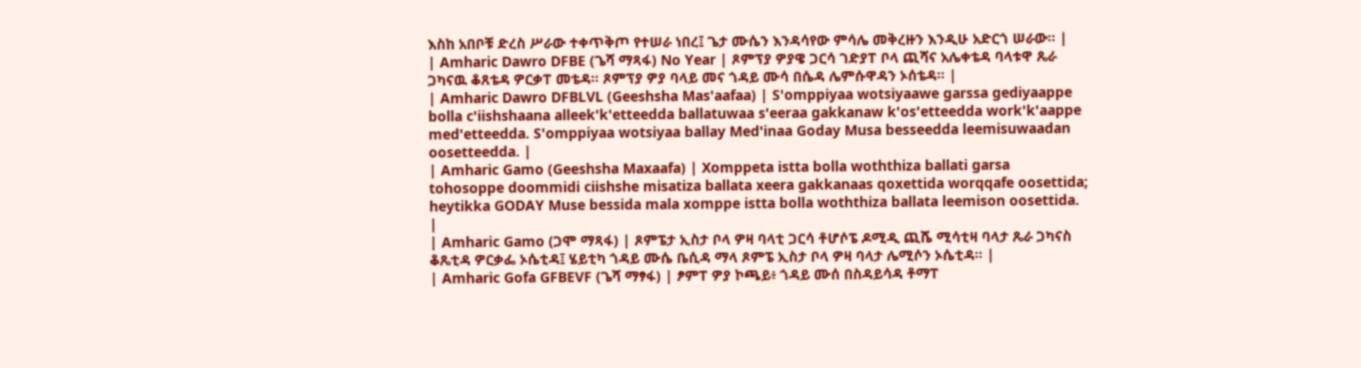እስከ አበቦቹ ድረስ ሥራው ተቀጥቅጦ የተሠራ ነበረ፤ ጌታ ሙሴን እንዳሳየው ምሳሌ መቅረዙን እንዲሁ አድርጎ ሠራው። |
| Amharic Dawro DFBE (ጌሻ ማጻፋ) No Year | ጾምፕያ ዎያዌ ጋርሳ ገድያፐ ቦላ ጪሻና አሌቀቴዳ ባላቱዋ ጼራ ጋካናዉ ቆጸቴዳ ዎርቃፐ መቴዳ። ጾምፕያ ዎያ ባላይ መና ጎዳይ ሙሳ በሴዳ ሌምሱዋዳን ኦሰቴዳ። |
| Amharic Dawro DFBLVL (Geeshsha Mas'aafaa) | S'omppiyaa wotsiyaawe garssa gediyaappe bolla c'iishshaana alleek'k'etteedda ballatuwaa s'eeraa gakkanaw k'os'etteedda work'k'aappe med'etteedda. S'omppiyaa wotsiyaa ballay Med'inaa Goday Musa besseedda leemisuwaadan oosetteedda. |
| Amharic Gamo (Geeshsha Maxaafa) | Xomppeta istta bolla woththiza ballati garsa tohosoppe doommidi ciishshe misatiza ballata xeera gakkanaas qoxettida worqqafe oosettida; heytikka GODAY Muse bessida mala xomppe istta bolla woththiza ballata leemison oosettida. |
| Amharic Gamo (ጋሞ ማጻፋ) | ጾምፔታ ኢስታ ቦላ ዎዛ ባላቲ ጋርሳ ቶሆሶፔ ዶሚዲ ጪሼ ሚሳቲዛ ባላታ ጼራ ጋካናስ ቆጼቲዳ ዎርቃፌ ኦሴቲዳ፤ ሄይቲካ ጎዳይ ሙሴ ቤሲዳ ማላ ጾምፔ ኢስታ ቦላ ዎዛ ባላታ ሌሚሶን ኦሴቲዳ። |
| Amharic Gofa GFBEVF (ጌሻ ማፃፋ) | ፆምፐ ዎያ ኮጫይ፥ ጎዳይ ሙሰ በስዳይሳዳ ቶማፐ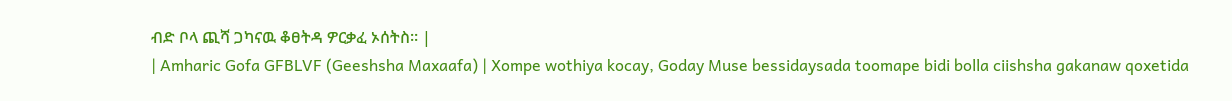ብድ ቦላ ጪሻ ጋካናዉ ቆፀትዳ ዎርቃፈ ኦሰትስ። |
| Amharic Gofa GFBLVF (Geeshsha Maxaafa) | Xompe wothiya kocay, Goday Muse bessidaysada toomape bidi bolla ciishsha gakanaw qoxetida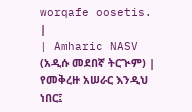worqafe oosetis. |
| Amharic NASV (አዲሱ መደበኛ ትርጒም) | የመቅረዙ አሠራር እንዲህ ነበር፤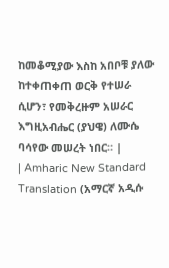ከመቆሚያው እስከ አበቦቹ ያለው ከተቀጠቀጠ ወርቅ የተሠራ ሲሆን፣ የመቅረዙም አሠራር እግዚአብሔር (ያህዌ) ለሙሴ ባሳየው መሠረት ነበር። |
| Amharic New Standard Translation (አማርኛ አዲሱ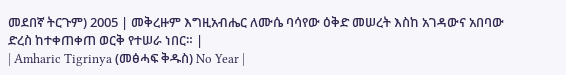መደበኛ ትርጉም) 2005 | መቅረዙም እግዚአብሔር ለሙሴ ባሳየው ዕቅድ መሠረት እስከ አገዳውና አበባው ድረስ ከተቀጠቀጠ ወርቅ የተሠራ ነበር። |
| Amharic Tigrinya (መፅሓፍ ቅዱስ) No Year |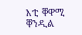እቲ ቐዋሚ ቐንዲል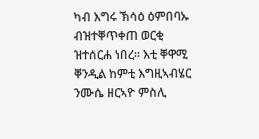ካብ እግሩ ኽሳዕ ዕምበባኡ ብዝተቐጥቀጠ ወርቂ ዝተሰርሐ ነበረ። እቲ ቐዋሚ ቐንዲል ከምቲ እግዚኣብሄር ንሙሴ ዘርኣዮ ምስሊ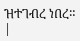ዝተገብረ ነበረ። |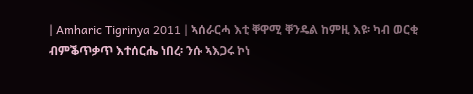| Amharic Tigrinya 2011 | ኣሰራርሓ እቲ ቐዋሚ ቐንዴል ከምዚ እዩ፡ ካብ ወርቂ ብምቕጥቃጥ እተሰርሔ ነበረ፡ ንሱ ኣእጋሩ ኮነ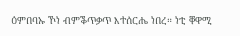ዕምበባኡ ኾነ ብምቕጥቃጥ እተሰርሔ ነበረ። ነቲ ቐዋሚ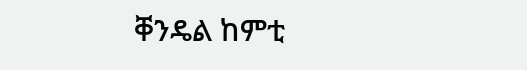ቐንዴል ከምቲ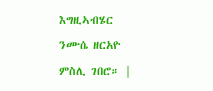እግዚኣብሄር ንሙሴ ዘርአዮ ምስሊ ገበሮ። |